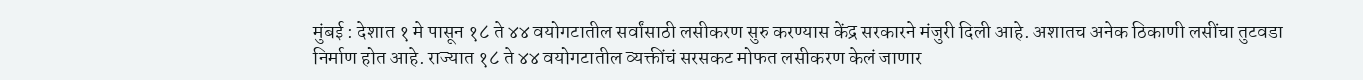मुंबई : देशात १ मे पासून १८ ते ४४ वयोगटातील सर्वांसाठी लसीकरण सुरु करण्यास केंद्र सरकारने मंजुरी दिली आहे. अशातच अनेक ठिकाणी लसींचा तुटवडा निर्माण होत आहे. राज्यात १८ ते ४४ वयोगटातील व्यक्तींचं सरसकट मोफत लसीकरण केलं जाणार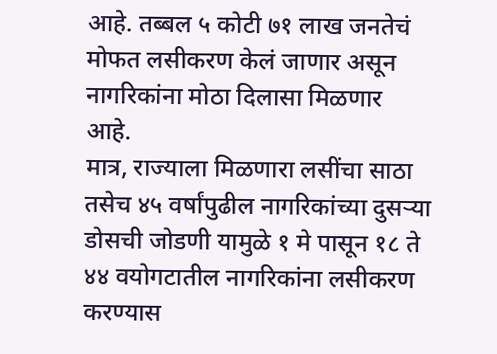आहे. तब्बल ५ कोटी ७१ लाख जनतेचं मोफत लसीकरण केलं जाणार असून नागरिकांना मोठा दिलासा मिळणार आहे.
मात्र, राज्याला मिळणारा लसींचा साठा तसेच ४५ वर्षांपुढील नागरिकांच्या दुसऱ्या डोसची जोडणी यामुळे १ मे पासून १८ ते ४४ वयोगटातील नागरिकांना लसीकरण करण्यास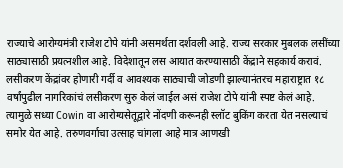राज्याचे आरोग्यमंत्री राजेश टोपे यांनी असमर्थता दर्शवली आहे. राज्य सरकार मुबलक लसींच्या साठ्यासाठी प्रयत्नशील आहे. विदेशातून लस आयात करण्यासाठी केंद्राने सहकार्य करावं. लसीकरण केंद्रांवर होणारी गर्दी व आवश्यक साठ्याची जोडणी झाल्यानंतरच महाराष्ट्रात १८ वर्षांपुढील नागरिकांचं लसीकरण सुरु केलं जाईल असं राजेश टोपे यांनी स्पष्ट केलं आहे.
त्यामुळे सध्या Cowin वा आरोग्यसेतूद्वारे नोंदणी करूनही स्लॉट बुकिंग करता येत नसल्याचं समोर येत आहे. तरुणवर्गाचा उत्साह चांगला आहे मात्र आणखी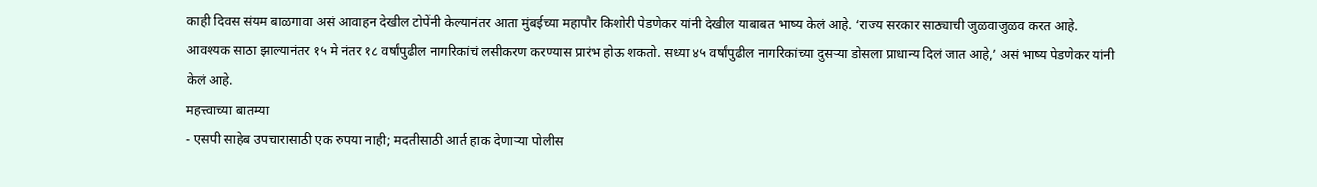काही दिवस संयम बाळगावा असं आवाहन देखील टोपेंनी केल्यानंतर आता मुंबईच्या महापौर किशोरी पेडणेकर यांनी देखील याबाबत भाष्य केलं आहे. ‘राज्य सरकार साठ्याची जुळवाजुळव करत आहे. आवश्यक साठा झाल्यानंतर १५ मे नंतर १८ वर्षांपुढील नागरिकांचं लसीकरण करण्यास प्रारंभ होऊ शकतो. सध्या ४५ वर्षांपुढील नागरिकांच्या दुसऱ्या डोसला प्राधान्य दिलं जात आहे,’ असं भाष्य पेडणेकर यांनी केलं आहे.
महत्त्वाच्या बातम्या
- एसपी साहेब उपचारासाठी एक रुपया नाही; मदतीसाठी आर्त हाक देणाऱ्या पोलीस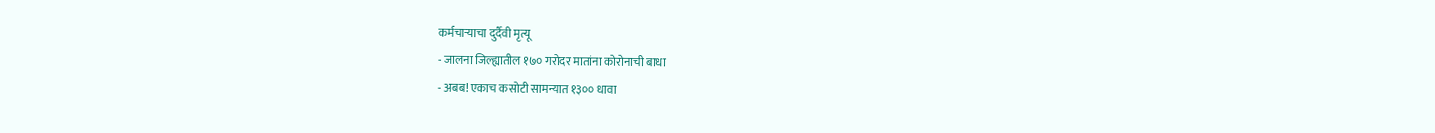कर्मचाऱ्याचा दुर्दैवी मृत्यू
- जालना जिल्ह्यातील १७० गरोदर मातांना कोरोनाची बाधा
- अबब! एकाच कसोटी सामन्यात १३०० धावा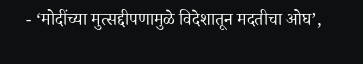- ‘मोदींच्या मुत्सद्दीपणामुळे विदेशातून मदतीचा ओघ’,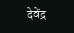देवेंद्र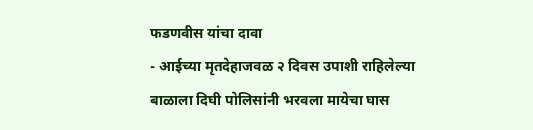फडणवीस यांचा दावा
- आईच्या मृतदेहाजवळ २ दिवस उपाशी राहिलेल्या बाळाला दिघी पोलिसांनी भरवला मायेचा घास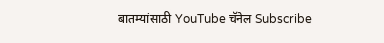बातम्यांसाठी YouTube चॅनेल Subscribe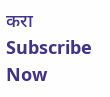करा
Subscribe Now